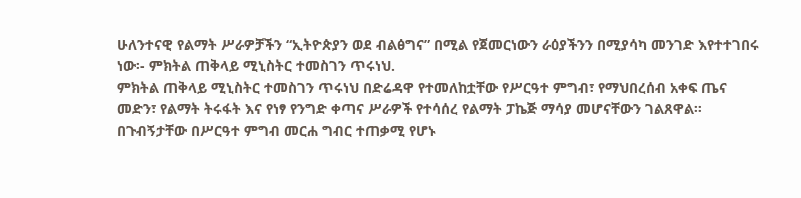ሁለንተናዊ የልማት ሥራዎቻችን “ኢትዮጵያን ወደ ብልፅግና” በሚል የጀመርነውን ራዕያችንን በሚያሳካ መንገድ እየተተገበሩ ነው፡- ምክትል ጠቅላይ ሚኒስትር ተመስገን ጥሩነህ.
ምክትል ጠቅላይ ሚኒስትር ተመስገን ጥሩነህ በድሬዳዋ የተመለከቷቸው የሥርዓተ ምግብ፣ የማህበረሰብ አቀፍ ጤና መድን፣ የልማት ትሩፋት እና የነፃ የንግድ ቀጣና ሥራዎች የተሳሰረ የልማት ፓኬጅ ማሳያ መሆናቸውን ገልጸዋል። በጉብኝታቸው በሥርዓተ ምግብ መርሐ ግብር ተጠቃሚ የሆኑ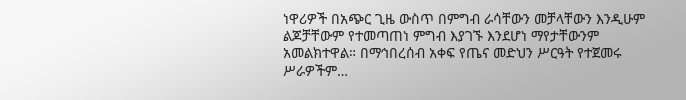ነዋሪዎች በአጭር ጊዜ ውስጥ በምግብ ራሳቸውን መቻላቸውን እንዲሁም ልጆቻቸውም የተመጣጠነ ምግብ እያገኙ እንደሆነ ማየታቸውንም አመልክተዋል። በማኅበረሰብ አቀፍ የጤና መድህን ሥርዓት የተጀመሩ ሥራዎችም…